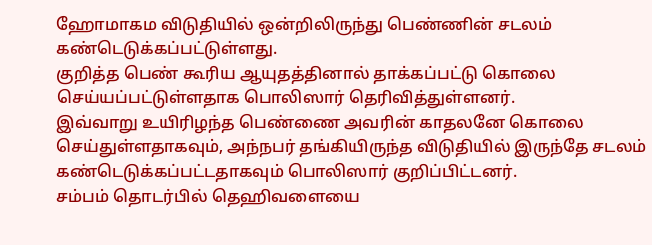ஹோமாகம விடுதியில் ஒன்றிலிருந்து பெண்ணின் சடலம் கண்டெடுக்கப்பட்டுள்ளது.
குறித்த பெண் கூரிய ஆயுதத்தினால் தாக்கப்பட்டு கொலை செய்யப்பட்டுள்ளதாக பொலிஸார் தெரிவித்துள்ளனர்.
இவ்வாறு உயிரிழந்த பெண்ணை அவரின் காதலனே கொலை செய்துள்ளதாகவும், அந்நபர் தங்கியிருந்த விடுதியில் இருந்தே சடலம் கண்டெடுக்கப்பட்டதாகவும் பொலிஸார் குறிப்பிட்டனர்.
சம்பம் தொடர்பில் தெஹிவளையை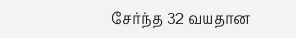சேர்ந்த 32 வயதான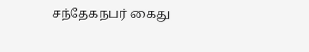சந்தேகநபர் கைது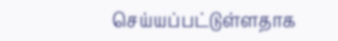செய்யப்பட்டுள்ளதாக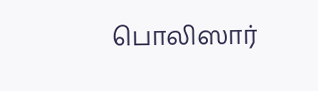பொலிஸார்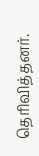தெரிவித்தனர்.